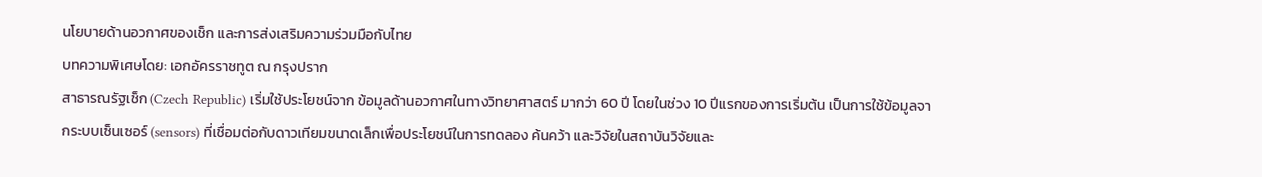นโยบายด้านอวกาศของเช็ก และการส่งเสริมความร่วมมือกับไทย
บทความพิเศษโดย: เอกอัครราชทูต ณ กรุงปราก
สาธารณรัฐเช็ก (Czech Republic) เริ่มใช้ประโยชน์จาก ข้อมูลด้านอวกาศในทางวิทยาศาสตร์ มากว่า 60 ปี โดยในช่วง 10 ปีแรกของการเริ่มต้น เป็นการใช้ข้อมูลจากระบบเซ็นเซอร์ (sensors) ที่เชื่อมต่อกับดาวเทียมขนาดเล็กเพื่อประโยชน์ในการทดลอง ค้นคว้า และวิจัยในสถาบันวิจัยและ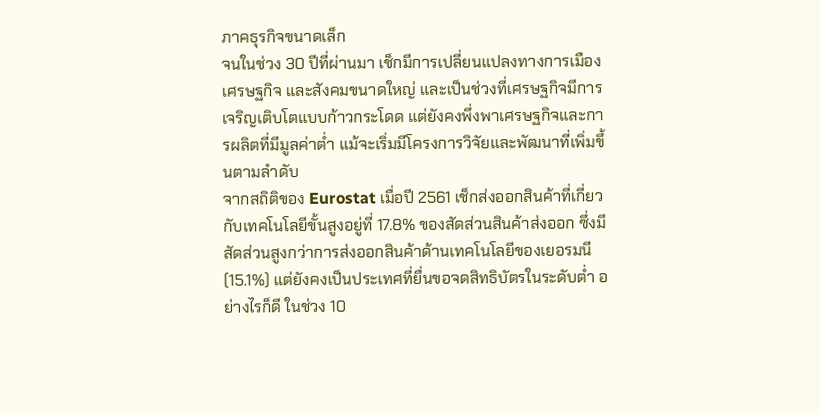ภาคธุรกิจขนาดเล็ก
จนในช่วง 30 ปีที่ผ่านมา เช็กมีการเปลี่ยนแปลงทางการเมือง เศรษฐกิจ และสังคมขนาดใหญ่ และเป็นช่วงที่เศรษฐกิจมีการเจริญเติบโตแบบก้าวกระโดด แต่ยังคงพึ่งพาเศรษฐกิจและการผลิตที่มีมูลค่าต่ำ แม้จะเริ่มมีโครงการวิจัยและพัฒนาที่เพิ่มขึ้นตามลำดับ
จากสถิติของ Eurostat เมื่อปี 2561 เช็กส่งออกสินค้าที่เกี่ยวกับเทคโนโลยีขั้นสูงอยู่ที่ 17.8% ของสัดส่วนสินค้าส่งออก ซึ่งมีสัดส่วนสูงกว่าการส่งออกสินค้าด้านเทคโนโลยีของเยอรมนี (15.1%) แต่ยังคงเป็นประเทศที่ยื่นขอจดสิทธิบัตรในระดับต่ำ อย่างไรก็ดี ในช่วง 10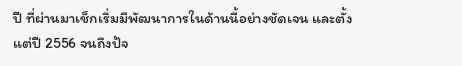ปี ที่ผ่านมาเช็กเริ่มมีพัฒนาการในด้านนี้อย่างชัดเจน และตั้งแต่ปี 2556 จนถึงปัจ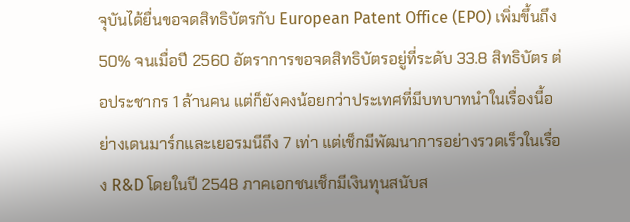จุบันได้ยื่นขอจดสิทธิบัตรกับ European Patent Office (EPO) เพิ่มขึ้นถึง 50% จนเมื่อปี 2560 อัตราการขอจดสิทธิบัตรอยู่ที่ระดับ 33.8 สิทธิบัตร ต่อประชากร 1 ล้านคน แต่ก็ยังคงน้อยกว่าประเทศที่มีบทบาทนำในเรื่องนี้อย่างเดนมาร์กและเยอรมนีถึง 7 เท่า แต่เช็กมีพัฒนาการอย่างรวดเร็วในเรื่อง R&D โดยในปี 2548 ภาคเอกชนเช็กมีเงินทุนสนับส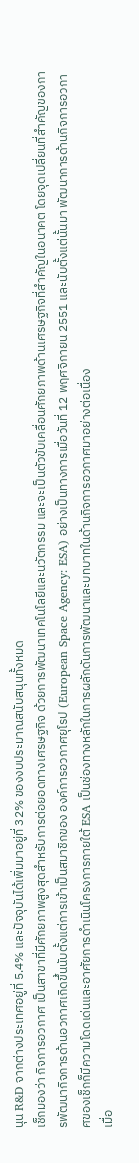นุน R&D จากต่างประเทศอยู่ที่ 5.4% และปัจจุบันได้เพิ่มมาอยู่ที่ 32% ของงบประมาณสนับสนุนทั้งหมด
เช็กมองว่า กิจการอวกาศ เป็นสาขาที่มีศักยภาพสูงสุดสำหรับการต่อยอดทางเศรษฐกิจ ด้วยการพัฒนาเทคโนโลยีและนวัตกรรม และจะเป็นตัวขับเคลื่อนศักยภาพด้านเศรษฐกิจที่สำคัญในอนาคต โดยจุดเปลี่ยนที่สำคัญของการพัฒนากิจการด้านอวกาศเกิดขึ้นนับตั้งแต่การเข้าเป็นสมาชิกของ องค์การอวกาศยุโรป (European Space Agency: ESA) อย่างเป็นทางการเมื่อวันที่ 12 พฤศจิกายน 2551 และนับตั้งแต่นั้นมา พัฒนาการด้านกิจการอวกาศของเช็กก็มีความโดดเด่นและอาศัยการดำเนินโครงการภายใต้ ESA เป็นช่องทางหลักในการผลักดันการพัฒนาและบทบาทในด้านกิจการอวกาศมาอย่างต่อเนื่อง
เมื่อ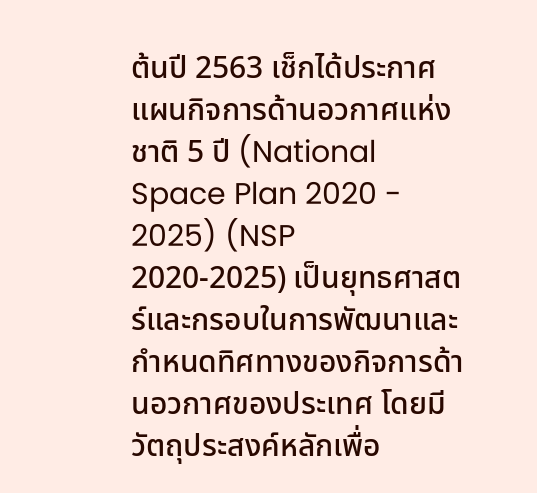ต้นปี 2563 เช็กได้ประกาศ แผนกิจการด้านอวกาศแห่งชาติ 5 ปี (National Space Plan 2020 - 2025) (NSP 2020-2025) เป็นยุทธศาสตร์และกรอบในการพัฒนาและกำหนดทิศทางของกิจการด้านอวกาศของประเทศ โดยมีวัตถุประสงค์หลักเพื่อ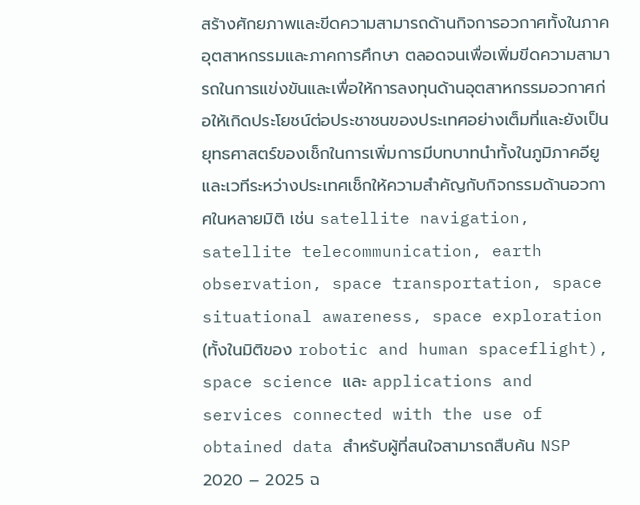สร้างศักยภาพและขีดความสามารถด้านกิจการอวกาศทั้งในภาคอุตสาหกรรมและภาคการศึกษา ตลอดจนเพื่อเพิ่มขีดความสามารถในการแข่งขันและเพื่อให้การลงทุนด้านอุตสาหกรรมอวกาศก่อให้เกิดประโยชน์ต่อประชาชนของประเทศอย่างเต็มที่และยังเป็นยุทธศาสตร์ของเช็กในการเพิ่มการมีบทบาทนำทั้งในภูมิภาคอียูและเวทีระหว่างประเทศเช็กให้ความสำคัญกับกิจกรรมด้านอวกาศในหลายมิติ เช่น satellite navigation, satellite telecommunication, earth observation, space transportation, space situational awareness, space exploration (ทั้งในมิติของ robotic and human spaceflight), space science และ applications and services connected with the use of obtained data สำหรับผู้ที่สนใจสามารถสืบค้น NSP 2020 – 2025 ฉ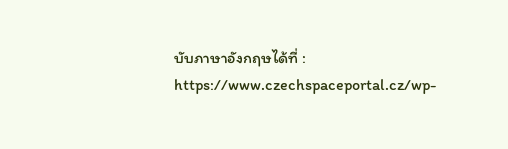บับภาษาอังกฤษได้ที่ : https://www.czechspaceportal.cz/wp-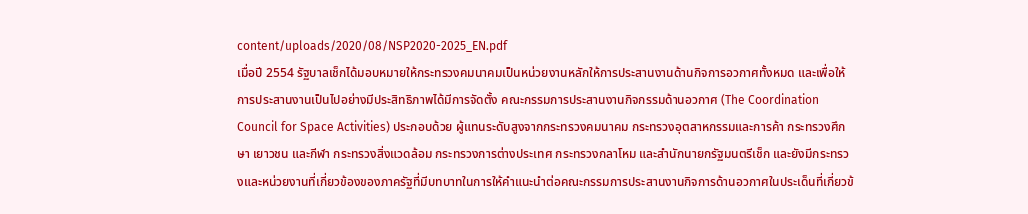content/uploads/2020/08/NSP2020-2025_EN.pdf
เมื่อปี 2554 รัฐบาลเช็กได้มอบหมายให้กระทรวงคมนาคมเป็นหน่วยงานหลักให้การประสานงานด้านกิจการอวกาศทั้งหมด และเพื่อให้การประสานงานเป็นไปอย่างมีประสิทธิภาพได้มีการจัดตั้ง คณะกรรมการประสานงานกิจกรรมด้านอวกาศ (The Coordination Council for Space Activities) ประกอบด้วย ผู้แทนระดับสูงจากกระทรวงคมนาคม กระทรวงอุตสาหกรรมและการค้า กระทรวงศึกษา เยาวชน และกีฬา กระทรวงสิ่งแวดล้อม กระทรวงการต่างประเทศ กระทรวงกลาโหม และสำนักนายกรัฐมนตรีเช็ก และยังมีกระทรวงและหน่วยงานที่เกี่ยวข้องของภาครัฐที่มีบทบาทในการให้คำแนะนำต่อคณะกรรมการประสานงานกิจการด้านอวกาศในประเด็นที่เกี่ยวข้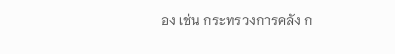อง เช่น กระทรวงการคลัง ก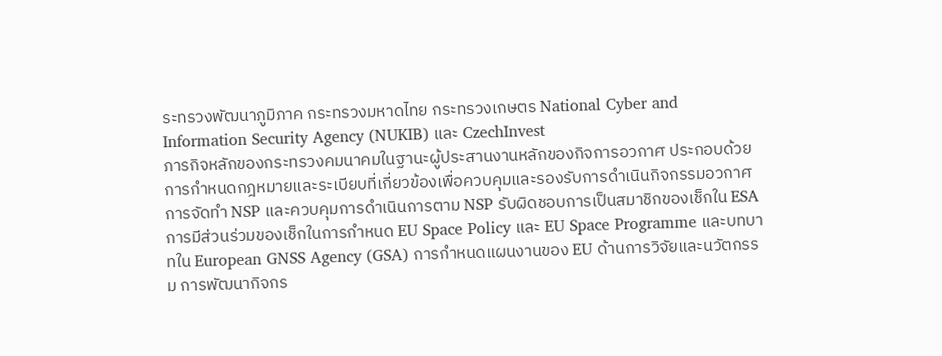ระทรวงพัฒนาภูมิภาค กระทรวงมหาดไทย กระทรวงเกษตร National Cyber and Information Security Agency (NUKIB) และ CzechInvest
ภารกิจหลักของกระทรวงคมนาคมในฐานะผู้ประสานงานหลักของกิจการอวกาศ ประกอบด้วย การกำหนดกฎหมายและระเบียบที่เกี่ยวข้องเพื่อควบคุมและรองรับการดำเนินกิจกรรมอวกาศ การจัดทำ NSP และควบคุมการดำเนินการตาม NSP รับผิดชอบการเป็นสมาชิกของเช็กใน ESA การมีส่วนร่วมของเช็กในการกำหนด EU Space Policy และ EU Space Programme และบทบาทใน European GNSS Agency (GSA) การกำหนดแผนงานของ EU ด้านการวิจัยและนวัตกรรม การพัฒนากิจกร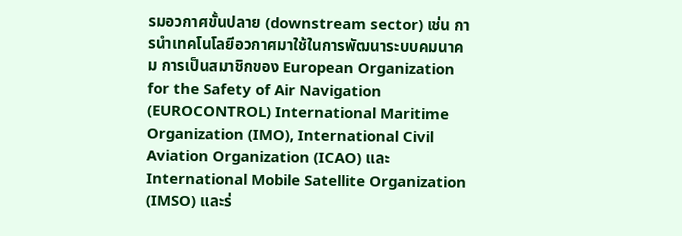รมอวกาศขั้นปลาย (downstream sector) เช่น การนำเทคโนโลยีอวกาศมาใช้ในการพัฒนาระบบคมนาคม การเป็นสมาชิกของ European Organization for the Safety of Air Navigation (EUROCONTROL) International Maritime Organization (IMO), International Civil Aviation Organization (ICAO) และ International Mobile Satellite Organization (IMSO) และร่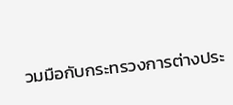วมมือกับกระทรวงการต่างประ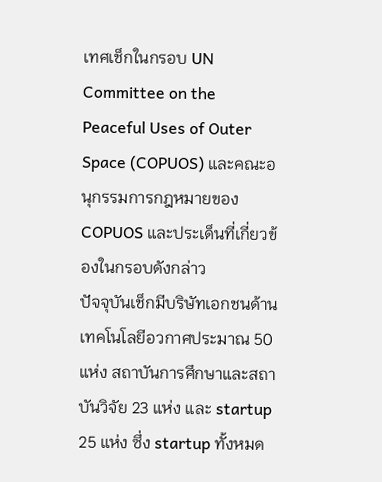เทศเช็กในกรอบ UN Committee on the Peaceful Uses of Outer Space (COPUOS) และคณะอนุกรรมการกฎหมายของ COPUOS และประเด็นที่เกี่ยวข้องในกรอบดังกล่าว
ปัจจุบันเช็กมีบริษัทเอกชนด้านเทคโนโลยีอวกาศประมาณ 50 แห่ง สถาบันการศึกษาและสถาบันวิจัย 23 แห่ง และ startup 25 แห่ง ซึ่ง startup ทั้งหมด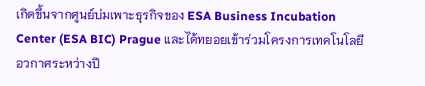เกิดขึ้นจากศูนย์บ่มเพาะธุรกิจของ ESA Business Incubation Center (ESA BIC) Prague และได้ทยอยเข้าร่วมโครงการเทคโนโลยีอวกาศระหว่างปี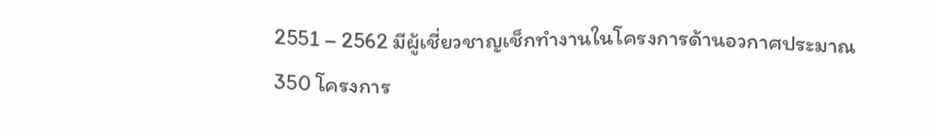2551 – 2562 มีผู้เชี่ยวชาญเช็กทำงานในโครงการด้านอวกาศประมาณ 350 โครงการ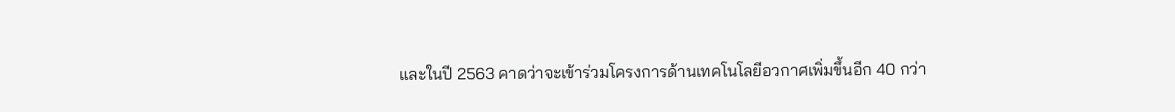และในปี 2563 คาดว่าจะเข้าร่วมโครงการด้านเทคโนโลยีอวกาศเพิ่มขึ้นอีก 40 กว่า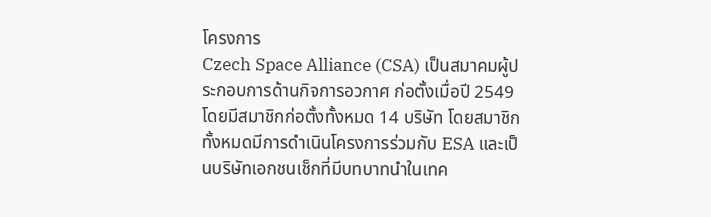โครงการ
Czech Space Alliance (CSA) เป็นสมาคมผู้ประกอบการด้านกิจการอวกาศ ก่อตั้งเมื่อปี 2549 โดยมีสมาชิกก่อตั้งทั้งหมด 14 บริษัท โดยสมาชิกทั้งหมดมีการดำเนินโครงการร่วมกับ ESA และเป็นบริษัทเอกชนเช็กที่มีบทบาทนำในเทค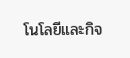โนโลยีและกิจ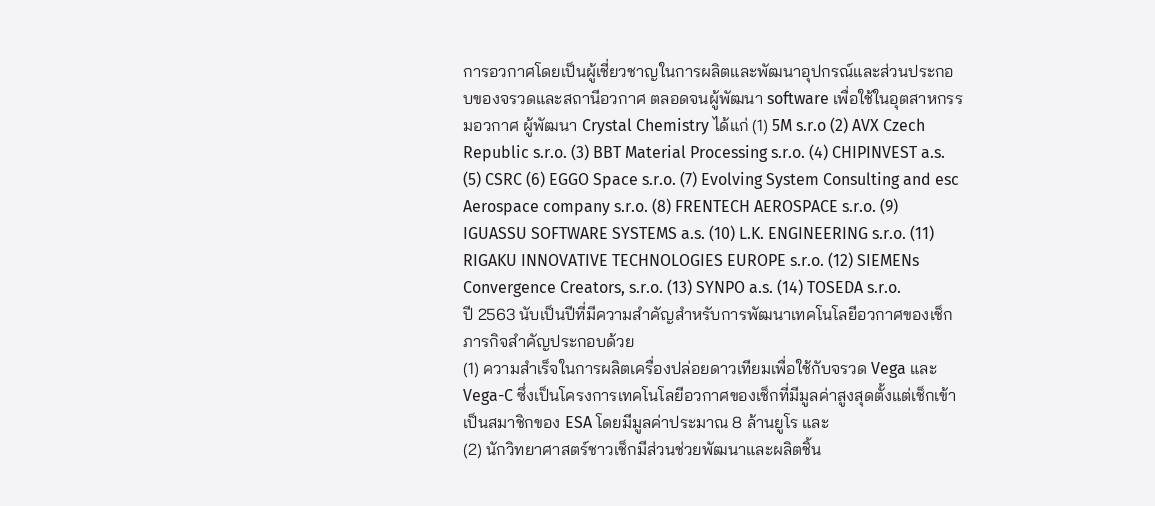การอวกาศโดยเป็นผู้เชี่ยวชาญในการผลิตและพัฒนาอุปกรณ์และส่วนประกอบของจรวดและสถานีอวกาศ ตลอดจนผู้พัฒนา software เพื่อใช้ในอุตสาหกรรมอวกาศ ผู้พัฒนา Crystal Chemistry ได้แก่ (1) 5M s.r.o (2) AVX Czech Republic s.r.o. (3) BBT Material Processing s.r.o. (4) CHIPINVEST a.s. (5) CSRC (6) EGGO Space s.r.o. (7) Evolving System Consulting and esc Aerospace company s.r.o. (8) FRENTECH AEROSPACE s.r.o. (9) IGUASSU SOFTWARE SYSTEMS a.s. (10) L.K. ENGINEERING s.r.o. (11) RIGAKU INNOVATIVE TECHNOLOGIES EUROPE s.r.o. (12) SIEMENs Convergence Creators, s.r.o. (13) SYNPO a.s. (14) TOSEDA s.r.o.
ปี 2563 นับเป็นปีที่มีความสำคัญสำหรับการพัฒนาเทคโนโลยีอวกาศของเช็ก ภารกิจสำคัญประกอบด้วย
(1) ความสำเร็จในการผลิตเครื่องปล่อยดาวเทียมเพื่อใช้กับจรวด Vega และ Vega-C ซึ่งเป็นโครงการเทคโนโลยีอวกาศของเช็กที่มีมูลค่าสูงสุดตั้งแต่เช็กเข้าเป็นสมาชิกของ ESA โดยมีมูลค่าประมาณ 8 ล้านยูโร และ
(2) นักวิทยาศาสตร์ชาวเช็กมีส่วนช่วยพัฒนาและผลิตชิ้น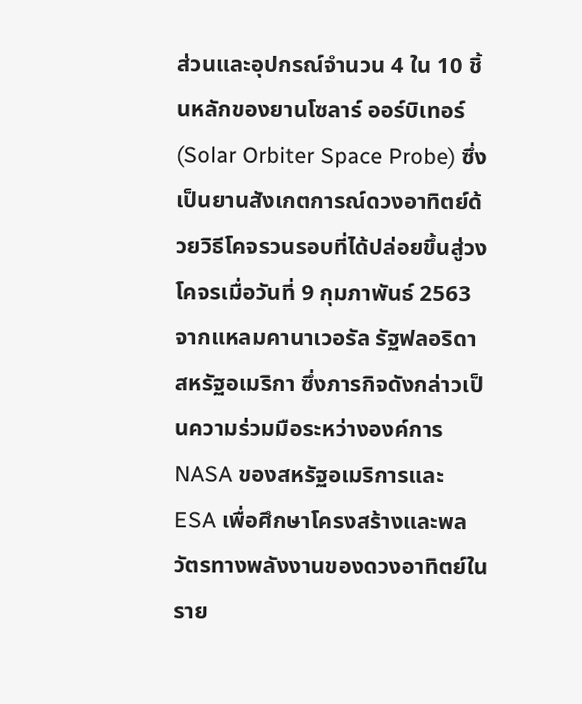ส่วนและอุปกรณ์จำนวน 4 ใน 10 ชิ้นหลักของยานโซลาร์ ออร์บิเทอร์ (Solar Orbiter Space Probe) ซึ่งเป็นยานสังเกตการณ์ดวงอาทิตย์ด้วยวิธีโคจรวนรอบที่ได้ปล่อยขึ้นสู่วงโคจรเมื่อวันที่ 9 กุมภาพันธ์ 2563 จากแหลมคานาเวอรัล รัฐฟลอริดา สหรัฐอเมริกา ซึ่งภารกิจดังกล่าวเป็นความร่วมมือระหว่างองค์การ NASA ของสหรัฐอเมริการและ ESA เพื่อศึกษาโครงสร้างและพลวัตรทางพลังงานของดวงอาทิตย์ในราย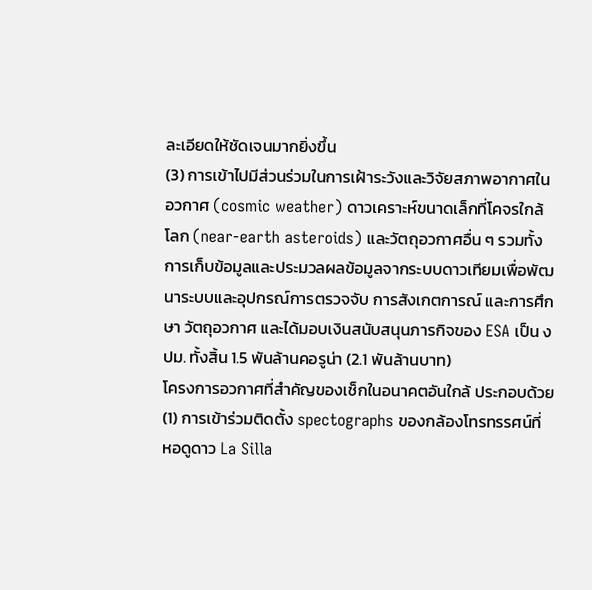ละเอียดให้ชัดเจนมากยิ่งขึ้น
(3) การเข้าไปมีส่วนร่วมในการเฝ้าระวังและวิจัยสภาพอากาศในอวกาศ (cosmic weather) ดาวเคราะห์ขนาดเล็กที่โคจรใกล้โลก (near-earth asteroids) และวัตถุอวกาศอื่น ๆ รวมทั้งการเก็บข้อมูลและประมวลผลข้อมูลจากระบบดาวเทียมเพื่อพัฒนาระบบและอุปกรณ์การตรวจจับ การสังเกตการณ์ และการศึกษา วัตถุอวกาศ และได้มอบเงินสนับสนุนภารกิจของ ESA เป็น งปม. ทั้งสิ้น 1.5 พันล้านคอรูน่า (2.1 พันล้านบาท)
โครงการอวกาศที่สำคัญของเช็กในอนาคตอันใกล้ ประกอบด้วย
(1) การเข้าร่วมติดตั้ง spectographs ของกล้องโทรทรรศน์ที่ หอดูดาว La Silla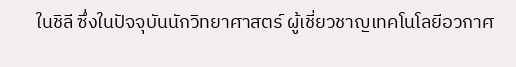ในชิลี ซึ่งในปัจจุบันนักวิทยาศาสตร์ ผู้เชี่ยวชาญเทคโนโลยีอวกาศ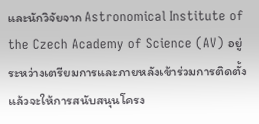และนักวิจัยจาก Astronomical Institute of the Czech Academy of Science (AV) อยู่ระหว่างเตรียมการและภายหลังเข้าร่วมการติดตั้งแล้วจะให้การสนับสนุนโครง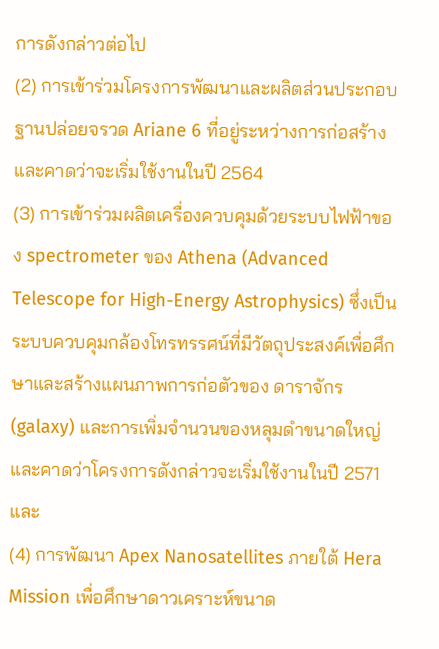การดังกล่าวต่อไป
(2) การเข้าร่วมโครงการพัฒนาและผลิตส่วนประกอบฐานปล่อยจรวด Ariane 6 ที่อยู่ระหว่างการก่อสร้างและคาดว่าจะเริ่มใช้งานในปี 2564
(3) การเข้าร่วมผลิตเครื่องควบคุมด้วยระบบไฟฟ้าของ spectrometer ของ Athena (Advanced Telescope for High-Energy Astrophysics) ซึ่งเป็นระบบควบคุมกล้องโทรทรรศน์ที่มีวัตถุประสงค์เพื่อศึกษาและสร้างแผนภาพการก่อตัวของ ดาราจักร (galaxy) และการเพิ่มจำนวนของหลุมดำขนาดใหญ่ และคาดว่าโครงการดังกล่าวจะเริ่มใช้งานในปี 2571 และ
(4) การพัฒนา Apex Nanosatellites ภายใต้ Hera Mission เพื่อศึกษาดาวเคราะห์ขนาด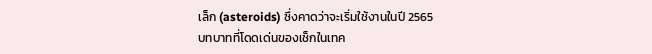เล็ก (asteroids) ซึ่งคาดว่าจะเริ่มใช้งานในปี 2565
บทบาทที่โดดเด่นของเช็กในเทค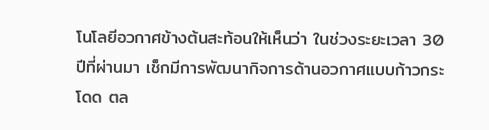โนโลยีอวกาศข้างต้นสะท้อนให้เห็นว่า ในช่วงระยะเวลา 30 ปีที่ผ่านมา เช็กมีการพัฒนากิจการด้านอวกาศแบบก้าวกระโดด ตล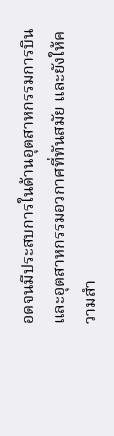อดจนมีประสบการในด้านอุตสาหกรรมการบินและอุตสาหกรรมอวกาศที่ทันสมัย และยังให้ความสำ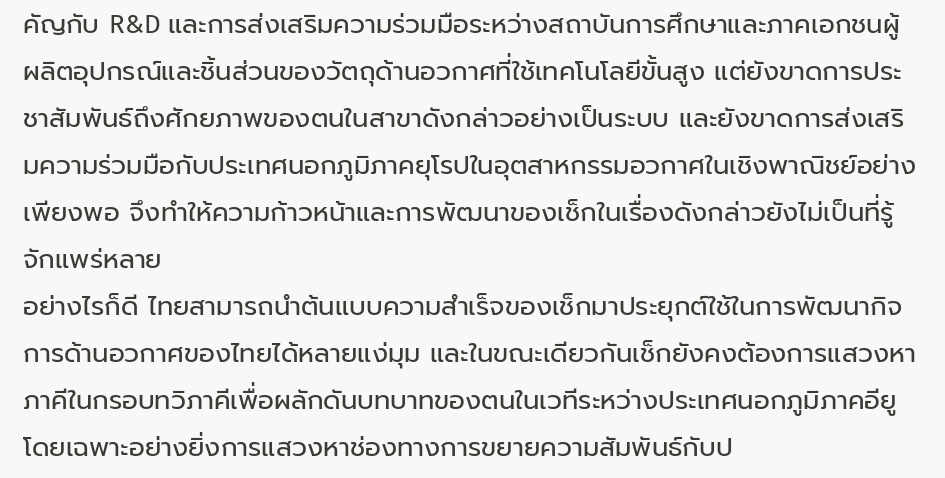คัญกับ R&D และการส่งเสริมความร่วมมือระหว่างสถาบันการศึกษาและภาคเอกชนผู้ผลิตอุปกรณ์และชิ้นส่วนของวัตถุด้านอวกาศที่ใช้เทคโนโลยีขั้นสูง แต่ยังขาดการประชาสัมพันธ์ถึงศักยภาพของตนในสาขาดังกล่าวอย่างเป็นระบบ และยังขาดการส่งเสริมความร่วมมือกับประเทศนอกภูมิภาคยุโรปในอุตสาหกรรมอวกาศในเชิงพาณิชย์อย่างเพียงพอ จึงทำให้ความก้าวหน้าและการพัฒนาของเช็กในเรื่องดังกล่าวยังไม่เป็นที่รู้จักแพร่หลาย
อย่างไรก็ดี ไทยสามารถนำต้นแบบความสำเร็จของเช็กมาประยุกต์ใช้ในการพัฒนากิจการด้านอวกาศของไทยได้หลายแง่มุม และในขณะเดียวกันเช็กยังคงต้องการแสวงหาภาคีในกรอบทวิภาคีเพื่อผลักดันบทบาทของตนในเวทีระหว่างประเทศนอกภูมิภาคอียู โดยเฉพาะอย่างยิ่งการแสวงหาช่องทางการขยายความสัมพันธ์กับป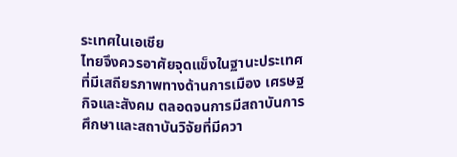ระเทศในเอเชีย
ไทยจึงควรอาศัยจุดแข็งในฐานะประเทศที่มีเสถียรภาพทางด้านการเมือง เศรษฐกิจและสังคม ตลอดจนการมีสถาบันการศึกษาและสถาบันวิจัยที่มีควา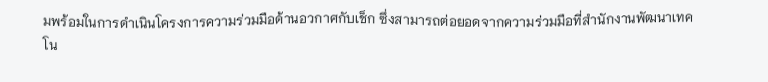มพร้อมในการดำเนินโครงการความร่วมมือด้านอวกาศกับเช็ก ซึ่งสามารถต่อยอดจากความร่วมมือที่สำนักงานพัฒนาเทคโน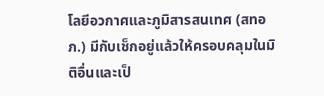โลยีอวกาศและภูมิสารสนเทศ (สทอภ.) มีกับเช็กอยู่แล้วให้ครอบคลุมในมิติอื่นและเป็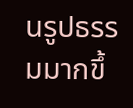นรูปธรรมมากขึ้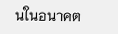นในอนาคต